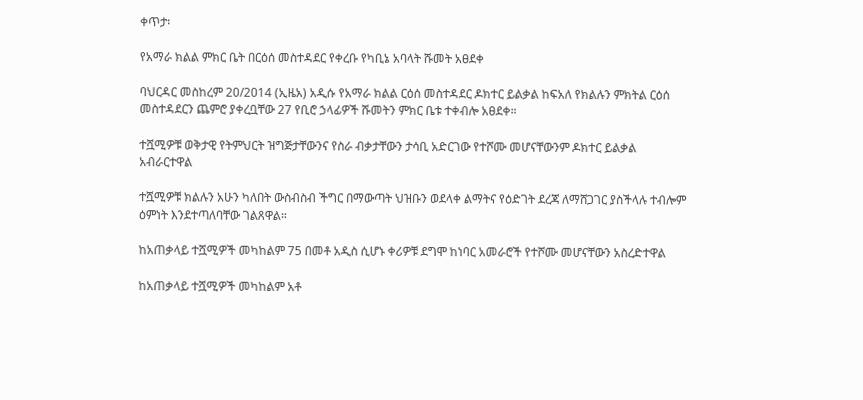ቀጥታ፡

የአማራ ክልል ምክር ቤት በርዕሰ መስተዳደር የቀረቡ የካቢኔ አባላት ሹመት አፀደቀ

ባህርዳር መስከረም 20/2014 (ኢዜአ) አዲሱ የአማራ ክልል ርዕሰ መስተዳደር ዶክተር ይልቃል ከፍአለ የክልሉን ምክትል ርዕሰ መስተዳደርን ጨምሮ ያቀረቧቸው 27 የቢሮ ኃላፊዎች ሹመትን ምክር ቤቱ ተቀብሎ አፀደቀ።

ተሿሚዎቹ ወቅታዊ የትምህርት ዝግጅታቸውንና የስራ ብቃታቸውን ታሳቢ አድርገው የተሾሙ መሆናቸውንም ዶክተር ይልቃል አብራርተዋል

ተሿሚዎቹ ክልሉን አሁን ካለበት ውስብስብ ችግር በማውጣት ህዝቡን ወደላቀ ልማትና የዕድገት ደረጃ ለማሸጋገር ያስችላሉ ተብሎም ዕምነት እንደተጣለባቸው ገልጸዋል።

ከአጠቃላይ ተሿሚዎች መካከልም 75 በመቶ አዲስ ሲሆኑ ቀሪዎቹ ደግሞ ከነባር አመራሮች የተሾሙ መሆናቸውን አስረድተዋል

ከአጠቃላይ ተሿሚዎች መካከልም አቶ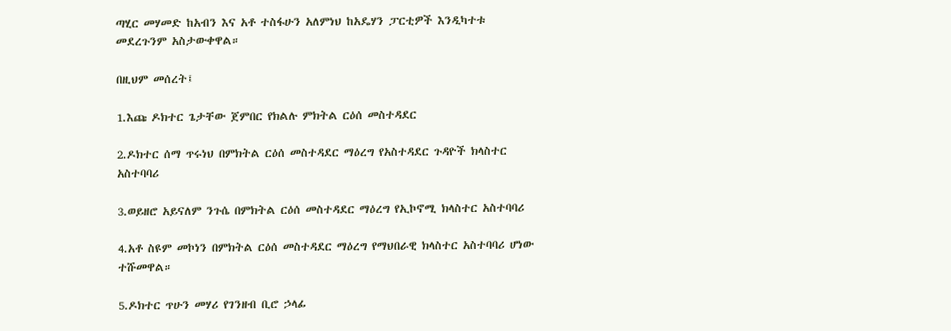ጣሂር መሃመድ ከአብን እና አቶ ተስፋሁን አለምነህ ከአዴሃን ፓርቲዎች እንዲካተቱ መደረጉንም አስታውቀዋል።

በዚህም መሰረት፤

1.እጩ ዶክተር ጌታቸው ጀምበር የክልሉ ምክትል ርዕሰ መስተዳደር

2.ዶክተር ሰማ ጥሩነህ በምክትል ርዕሰ መስተዳደር ማዕረግ የአስተዳደር ጉዳዮች ክላስተር አስተባባሪ

3.ወይዘሮ አይናለም ንጉሴ በምክትል ርዕሰ መስተዳደር ማዕረግ የኢኮኖሚ ክላስተር አስተባባሪ

4.አቶ ስዩም መኮነን በምክትል ርዕሰ መስተዳደር ማዕረግ የማህበራዊ ክላስተር አስተባባሪ ሆነው ተሹመዋል።

5.ዶክተር ጥሁን መሃሪ የገንዘብ ቢሮ ኃላፊ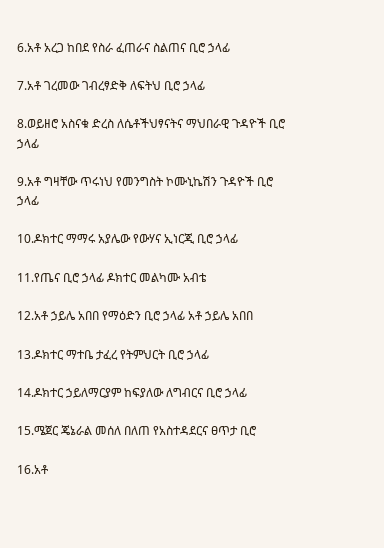6.አቶ አረጋ ከበደ የስራ ፈጠራና ስልጠና ቢሮ ኃላፊ

7.አቶ ገረመው ገብረፃድቅ ለፍትህ ቢሮ ኃላፊ

8.ወይዘሮ አስናቁ ድረስ ለሴቶችህፃናትና ማህበራዊ ጉዳዮች ቢሮ ኃላፊ

9.አቶ ግዛቸው ጥሩነህ የመንግስት ኮሙኒኬሽን ጉዳዮች ቢሮ ኃላፊ

10.ዶክተር ማማሩ አያሌው የውሃና ኢነርጂ ቢሮ ኃላፊ

11.የጤና ቢሮ ኃላፊ ዶክተር መልካሙ አብቴ

12.አቶ ኃይሌ አበበ የማዕድን ቢሮ ኃላፊ አቶ ኃይሌ አበበ

13.ዶክተር ማተቤ ታፈረ የትምህርት ቢሮ ኃላፊ

14.ዶክተር ኃይለማርያም ከፍያለው ለግብርና ቢሮ ኃላፊ

15.ሜጀር ጄኔራል መሰለ በለጠ የአስተዳደርና ፀጥታ ቢሮ

16.አቶ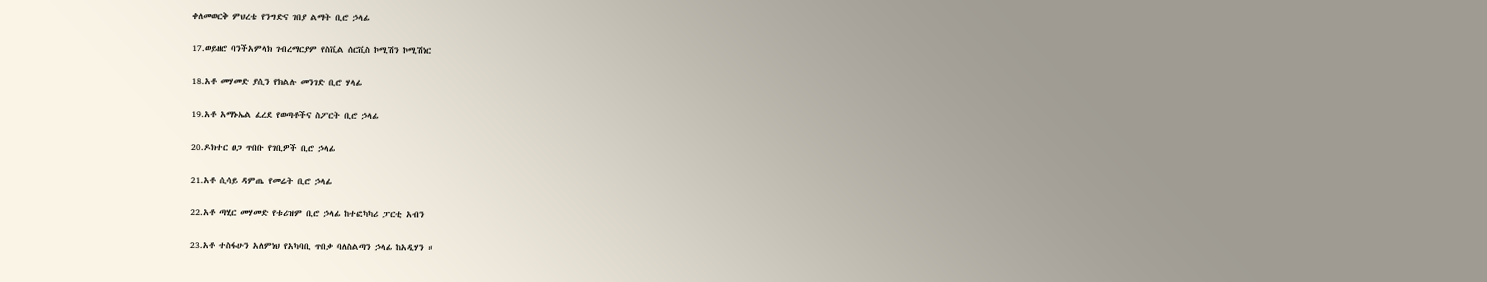ቀለመወርቅ ምህረቴ የንግድና ገበያ ልማት ቢሮ ኃላፊ

17.ወይዘሮ ባንችአምላክ ገብረማርያም የስቪል ሰርቪስ ኮሚሽን ኮሚሽነር

18.አቶ መሃመድ ያሲን የክልሉ መንገድ ቢሮ ሃላፊ

19.አቶ አማኑኤል ፈረደ የወጣቶችና ስፖርት ቢሮ ኃላፊ

20.ዶክተር ፀጋ ጥበቡ የገቢዎች ቢሮ ኃላፊ

21.አቶ ሲሳይ ዳምጤ የመሬት ቢሮ ኃላፊ

22.አቶ ጣሂር መሃመድ የቱሪዝም ቢሮ ኃላፊ ከተፎካካሪ ፓርቲ አብን

23.አቶ ተስፋሁን አለምነህ የአካባቢ ጥበቃ ባለስልጣን ኃላፊ ከአዲሃን ።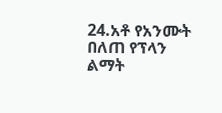24.አቶ የአንሙት በለጠ የፕላን ልማት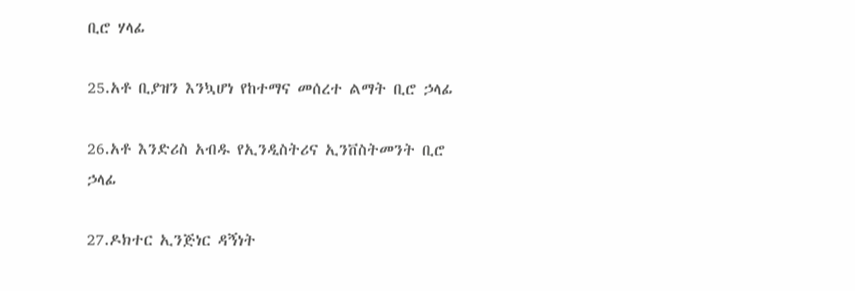ቢሮ ሃላፊ

25.አቶ ቢያዝን እንኳሆነ የከተማና መሰረተ ልማት ቢሮ ኃላፊ

26.አቶ እንድሪስ አብዱ የኢንዲስትሪና ኢንቨስትመንት ቢሮ ኃላፊ

27.ዶክተር ኢንጅነር ዳኝነት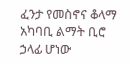ፈንታ የመስኖና ቆላማ አካባቢ ልማት ቢሮ ኃላፊ ሆነው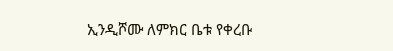ኢንዲሾሙ ለምክር ቤቱ የቀረቡ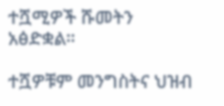ተሿሚዎች ሹመትን አፅድቋል።

ተሿዎቹም መንግስትና ህዝብ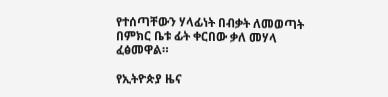የተሰጣቸውን ሃላፊነት በብቃት ለመወጣት በምክር ቤቱ ፊት ቀርበው ቃለ መሃላ ፈፅመዋል።

የኢትዮጵያ ዜና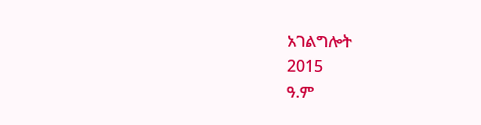አገልግሎት
2015
ዓ.ም